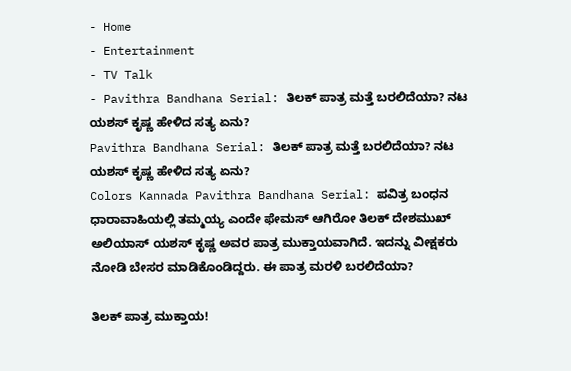- Home
- Entertainment
- TV Talk
- Pavithra Bandhana Serial: ತಿಲಕ್ ಪಾತ್ರ ಮತ್ತೆ ಬರಲಿದೆಯಾ? ನಟ ಯಶಸ್ ಕೃಷ್ಣ ಹೇಳಿದ ಸತ್ಯ ಏನು?
Pavithra Bandhana Serial: ತಿಲಕ್ ಪಾತ್ರ ಮತ್ತೆ ಬರಲಿದೆಯಾ? ನಟ ಯಶಸ್ ಕೃಷ್ಣ ಹೇಳಿದ ಸತ್ಯ ಏನು?
Colors Kannada Pavithra Bandhana Serial: ಪವಿತ್ರ ಬಂಧನ ಧಾರಾವಾಹಿಯಲ್ಲಿ ತಮ್ಮಯ್ಯ ಎಂದೇ ಫೇಮಸ್ ಆಗಿರೋ ತಿಲಕ್ ದೇಶಮುಖ್ ಅಲಿಯಾಸ್ ಯಶಸ್ ಕೃಷ್ಣ ಅವರ ಪಾತ್ರ ಮುಕ್ತಾಯವಾಗಿದೆ. ಇದನ್ನು ವೀಕ್ಷಕರು ನೋಡಿ ಬೇಸರ ಮಾಡಿಕೊಂಡಿದ್ದರು. ಈ ಪಾತ್ರ ಮರಳಿ ಬರಲಿದೆಯಾ?

ತಿಲಕ್ ಪಾತ್ರ ಮುಕ್ತಾಯ!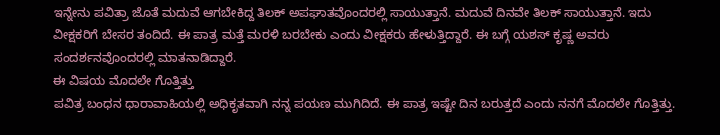ಇನ್ನೇನು ಪವಿತ್ರಾ ಜೊತೆ ಮದುವೆ ಆಗಬೇಕಿದ್ದ ತಿಲಕ್ ಅಪಘಾತವೊಂದರಲ್ಲಿ ಸಾಯುತ್ತಾನೆ. ಮದುವೆ ದಿನವೇ ತಿಲಕ್ ಸಾಯುತ್ತಾನೆ. ಇದು ವೀಕ್ಷಕರಿಗೆ ಬೇಸರ ತಂದಿದೆ. ಈ ಪಾತ್ರ ಮತ್ತೆ ಮರಳಿ ಬರಬೇಕು ಎಂದು ವೀಕ್ಷಕರು ಹೇಳುತ್ತಿದ್ದಾರೆ. ಈ ಬಗ್ಗೆ ಯಶಸ್ ಕೃಷ್ಣ ಅವರು ಸಂದರ್ಶನವೊಂದರಲ್ಲಿ ಮಾತನಾಡಿದ್ದಾರೆ.
ಈ ವಿಷಯ ಮೊದಲೇ ಗೊತ್ತಿತ್ತು
ಪವಿತ್ರ ಬಂಧನ ಧಾರಾವಾಹಿಯಲ್ಲಿ ಅಧಿಕೃತವಾಗಿ ನನ್ನ ಪಯಣ ಮುಗಿದಿದೆ. ಈ ಪಾತ್ರ ಇಷ್ಟೇ ದಿನ ಬರುತ್ತದೆ ಎಂದು ನನಗೆ ಮೊದಲೇ ಗೊತ್ತಿತ್ತು.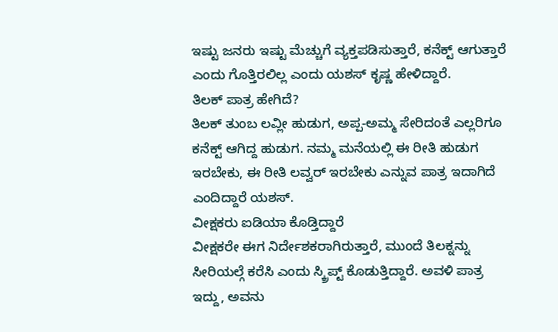ಇಷ್ಟು ಜನರು ಇಷ್ಟು ಮೆಚ್ಚುಗೆ ವ್ಯಕ್ತಪಡಿಸುತ್ತಾರೆ, ಕನೆಕ್ಟ್ ಆಗುತ್ತಾರೆ ಎಂದು ಗೊತ್ತಿರಲಿಲ್ಲ ಎಂದು ಯಶಸ್ ಕೃಷ್ಣ ಹೇಳಿದ್ದಾರೆ.
ತಿಲಕ್ ಪಾತ್ರ ಹೇಗಿದೆ?
ತಿಲಕ್ ತುಂಬ ಲವ್ಲೀ ಹುಡುಗ, ಅಪ್ಪ-ಅಮ್ಮ ಸೇರಿದಂತೆ ಎಲ್ಲರಿಗೂ ಕನೆಕ್ಟ್ ಆಗಿದ್ದ ಹುಡುಗ. ನಮ್ಮ ಮನೆಯಲ್ಲಿ ಈ ರೀತಿ ಹುಡುಗ ಇರಬೇಕು, ಈ ರೀತಿ ಲವ್ವರ್ ಇರಬೇಕು ಎನ್ನುವ ಪಾತ್ರ ಇದಾಗಿದೆ ಎಂದಿದ್ದಾರೆ ಯಶಸ್.
ವೀಕ್ಷಕರು ಐಡಿಯಾ ಕೊಡ್ತಿದ್ದಾರೆ
ವೀಕ್ಷಕರೇ ಈಗ ನಿರ್ದೇಶಕರಾಗಿರುತ್ತಾರೆ, ಮುಂದೆ ತಿಲಕ್ನನ್ನು ಸೀರಿಯಲ್ಗೆ ಕರೆಸಿ ಎಂದು ಸ್ಕ್ರಿಪ್ಟ್ ಕೊಡುತ್ತಿದ್ದಾರೆ. ಅವಳಿ ಪಾತ್ರ ಇದ್ದು, ಅವನು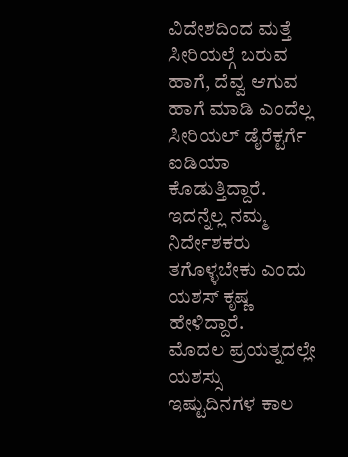ವಿದೇಶದಿಂದ ಮತ್ತೆ ಸೀರಿಯಲ್ಗೆ ಬರುವ ಹಾಗೆ, ದೆವ್ವ ಆಗುವ ಹಾಗೆ ಮಾಡಿ ಎಂದೆಲ್ಲ ಸೀರಿಯಲ್ ಡೈರೆಕ್ಟರ್ಗೆ ಐಡಿಯಾ ಕೊಡುತ್ತಿದ್ದಾರೆ. ಇದನ್ನೆಲ್ಲ ನಮ್ಮ ನಿರ್ದೇಶಕರು ತಗೊಳ್ಳಬೇಕು ಎಂದು ಯಶಸ್ ಕೃಷ್ಣ ಹೇಳಿದ್ದಾರೆ.
ಮೊದಲ ಪ್ರಯತ್ನದಲ್ಲೇ ಯಶಸ್ಸು
ಇಷ್ಟುದಿನಗಳ ಕಾಲ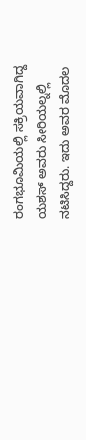ರಂಗಭೂಮಿಯಲ್ಲಿ ಸಕ್ರಿಯವಾಗಿದ್ದ ಯಶಸ್ ಅವರು ಸೀರಿಯಲ್ನಲ್ಲಿ ನಟಿಸಿದ್ದರು. ಇದು ಅವರ ಮೊದಲ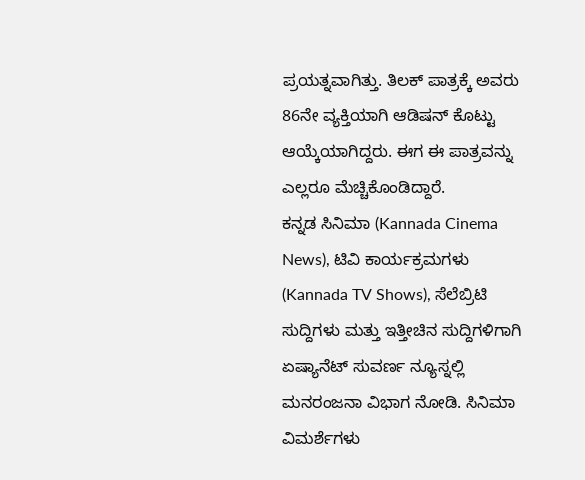ಪ್ರಯತ್ನವಾಗಿತ್ತು. ತಿಲಕ್ ಪಾತ್ರಕ್ಕೆ ಅವರು 86ನೇ ವ್ಯಕ್ತಿಯಾಗಿ ಆಡಿಷನ್ ಕೊಟ್ಟು ಆಯ್ಕೆಯಾಗಿದ್ದರು. ಈಗ ಈ ಪಾತ್ರವನ್ನು ಎಲ್ಲರೂ ಮೆಚ್ಚಿಕೊಂಡಿದ್ದಾರೆ.
ಕನ್ನಡ ಸಿನಿಮಾ (Kannada Cinema News), ಟಿವಿ ಕಾರ್ಯಕ್ರಮಗಳು (Kannada TV Shows), ಸೆಲೆಬ್ರಿಟಿ ಸುದ್ದಿಗಳು ಮತ್ತು ಇತ್ತೀಚಿನ ಸುದ್ದಿಗಳಿಗಾಗಿ ಏಷ್ಯಾನೆಟ್ ಸುವರ್ಣ ನ್ಯೂಸ್ನಲ್ಲಿ ಮನರಂಜನಾ ವಿಭಾಗ ನೋಡಿ. ಸಿನಿಮಾ ವಿಮರ್ಶೆಗಳು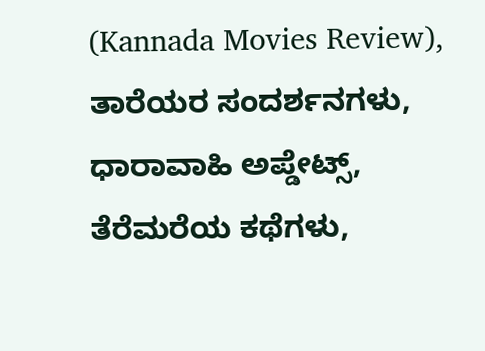(Kannada Movies Review), ತಾರೆಯರ ಸಂದರ್ಶನಗಳು, ಧಾರಾವಾಹಿ ಅಪ್ಡೇಟ್ಸ್, ತೆರೆಮರೆಯ ಕಥೆಗಳು,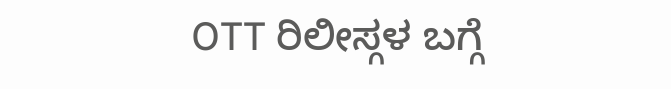OTT ರಿಲೀಸ್ಗಳ ಬಗ್ಗೆ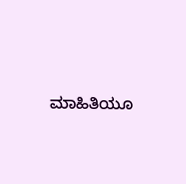ಮಾಹಿತಿಯೂ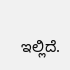ಇಲ್ಲಿದೆ.